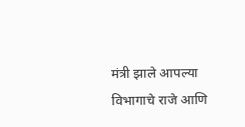मंत्री झाले आपल्या विभागाचे राजे आणि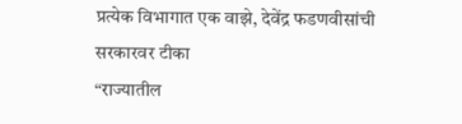प्रत्येक विभागात एक वाझे, देवेंद्र फडणवीसांची सरकारवर टीका
“राज्यातील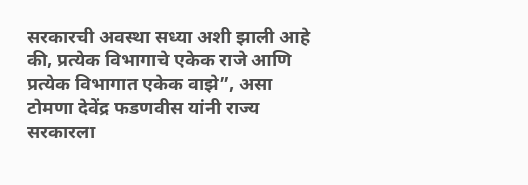सरकारची अवस्था सध्या अशी झाली आहे की, प्रत्येक विभागाचे एकेक राजे आणि प्रत्येक विभागात एकेक वाझे”, असा टोमणा देवेंद्र फडणवीस यांनी राज्य सरकारला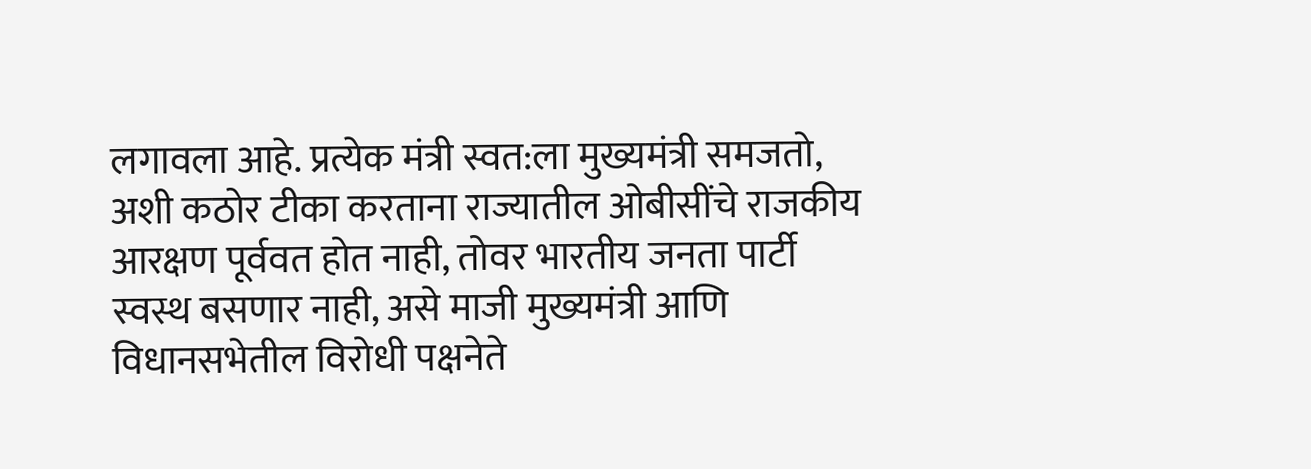लगावला आहे. प्रत्येक मंत्री स्वत:ला मुख्यमंत्री समजतो, अशी कठोर टीका करताना राज्यातील ओबीसींचे राजकीय आरक्षण पूर्ववत होत नाही, तोवर भारतीय जनता पार्टी स्वस्थ बसणार नाही, असे माजी मुख्यमंत्री आणि विधानसभेतील विरोधी पक्षनेते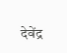देवेंद्र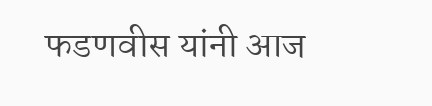फडणवीस यांनी आज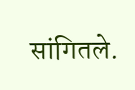सांगितले.